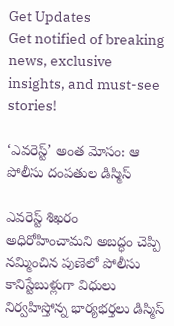Get Updates
Get notified of breaking news, exclusive insights, and must-see stories!

‘ఎవరెస్ట్’ అంత మోసం: ఆ పోలీసు దంపతుల డిస్మిస్

ఎవరెస్ట్ శిఖరం అధిరోహించామని అబద్ధం చెప్పి నమ్మించిన పుణెలో పోలీసు కానిస్టేబుళ్లుగా విధులు నిర్వహిస్తోన్న భార్యభర్తలు డిస్మిస్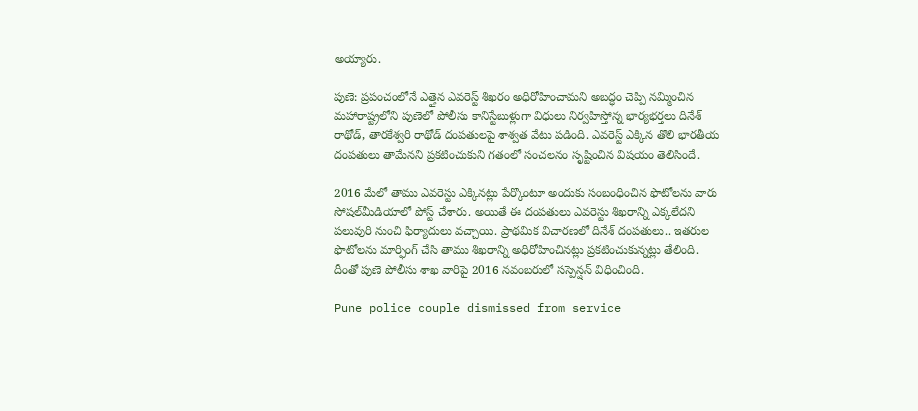అయ్యారు.

పుణె: ప్రపంచంలోనే ఎత్తైన ఎవరెస్ట్ శిఖరం అధిరోహించామని అబద్ధం చెప్పి నమ్మించిన మహారాష్ట్రలోని పుణెలో పోలీసు కానిస్టేబుళ్లుగా విధులు నిర్వహిస్తోన్న భార్యభర్తలు దినేశ్‌ రాథోడ్‌, తారకేశ్వరి రాథోడ్‌ దంపతులపై శాశ్వత వేటు పడింది. ఎవరెస్ట్ ఎక్కిన తొలి భారతీయ దంపతులు తామేనని ప్రకటించుకుని గతంలో సంచలనం సృష్టించిన విషయం తెలిసిందే.

2016 మేలో తాము ఎవరెస్టు ఎక్కినట్లు పేర్కొంటూ అందుకు సంబంధించిన ఫొటోలను వారు సోషల్‌మీడియాలో పోస్ట్‌ చేశారు. అయితే ఈ దంపతులు ఎవరెస్టు శిఖరాన్ని ఎక్కలేదని పలువురి నుంచి ఫిర్యాదులు వచ్చాయి. ప్రాథమిక విచారణలో దినేశ్‌ దంపతులు.. ఇతరుల ఫొటోలను మార్ఫింగ్‌ చేసి తాము శిఖరాన్ని అధిరోహించినట్లు ప్రకటించుకున్నట్లు తేలింది. దీంతో పుణె పోలీసు శాఖ వారిపై 2016 నవంబరులో సస్పెన్షన్‌ విధించింది.

Pune police couple dismissed from service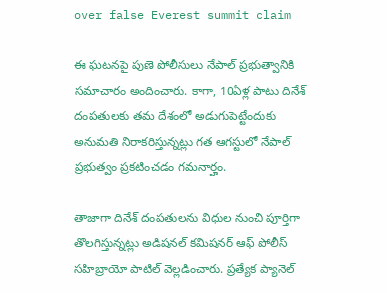over false Everest summit claim

ఈ ఘటనపై పుణె పోలీసులు నేపాల్‌ ప్రభుత్వానికి సమాచారం అందించారు. కాగా, 10ఏళ్ల పాటు దినేశ్‌ దంపతులకు తమ దేశంలో అడుగుపెట్టేందుకు అనుమతి నిరాకరిస్తున్నట్లు గత ఆగస్టులో నేపాల్‌ ప్రభుత్వం ప్రకటించడం గమనార్హం.

తాజాగా దినేశ్‌ దంపతులను విధుల నుంచి పూర్తిగా తొలగిస్తున్నట్లు అడిషనల్‌ కమిషనర్‌ ఆఫ్‌ పోలీస్‌ సహిబ్రాయో పాటిల్‌ వెల్లడించారు. ప్రత్యేక ప్యానెల్‌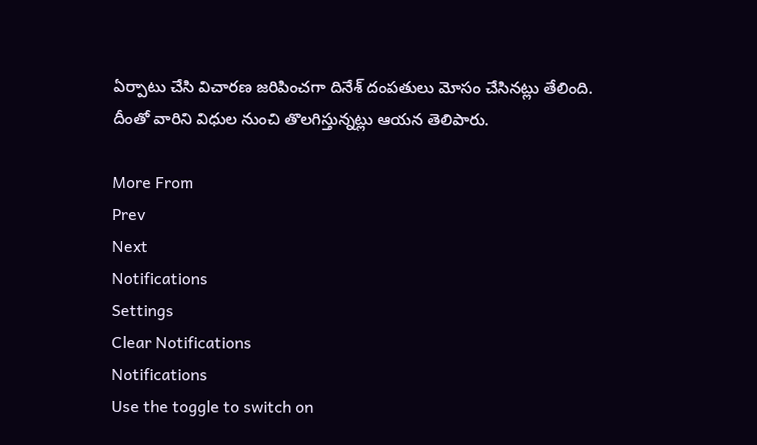ఏర్పాటు చేసి విచారణ జరిపించగా దినేశ్‌ దంపతులు మోసం చేసినట్లు తేలింది. దీంతో వారిని విధుల నుంచి తొలగిస్తున్నట్లు ఆయన తెలిపారు.

More From
Prev
Next
Notifications
Settings
Clear Notifications
Notifications
Use the toggle to switch on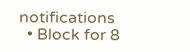notifications
  • Block for 8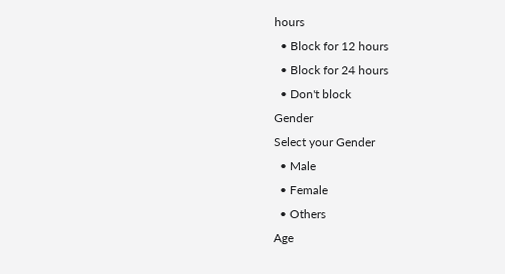hours
  • Block for 12 hours
  • Block for 24 hours
  • Don't block
Gender
Select your Gender
  • Male
  • Female
  • Others
Age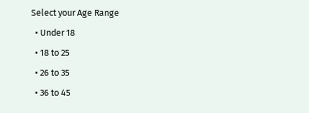Select your Age Range
  • Under 18
  • 18 to 25
  • 26 to 35
  • 36 to 45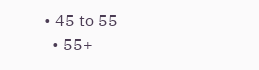• 45 to 55
  • 55+